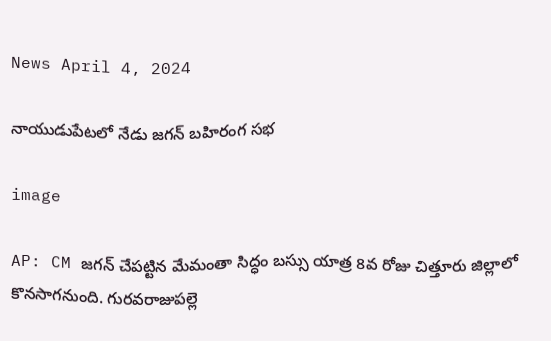News April 4, 2024

నాయుడుపేటలో నేడు జగన్ బహిరంగ సభ

image

AP: CM జగన్ చేపట్టిన మేమంతా సిద్ధం బస్సు యాత్ర 8వ రోజు చిత్తూరు జిల్లాలో కొనసాగనుంది. గురవరాజుపల్లె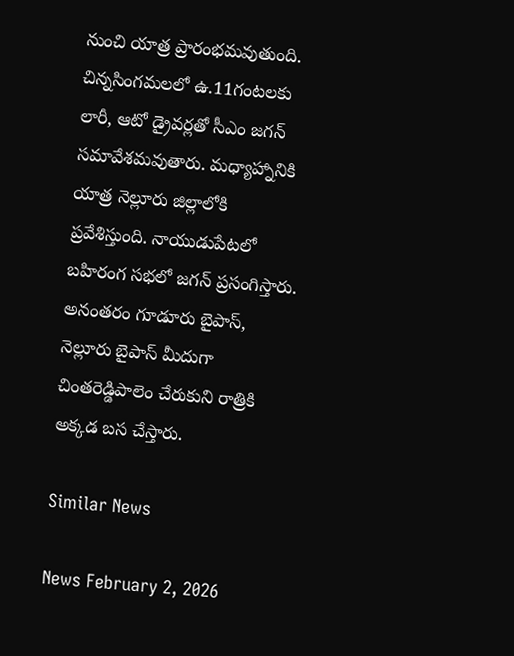నుంచి యాత్ర ప్రారంభమవుతుంది. చిన్నసింగమలలో ఉ.11గంటలకు లారీ, ఆటో డ్రైవర్లతో సీఎం జగన్ సమావేశమవుతారు. మధ్యాహ్నానికి యాత్ర నెల్లూరు జిల్లాలోకి ప్రవేశిస్తుంది. నాయుడుపేటలో బహిరంగ సభలో జగన్ ప్రసంగిస్తారు. అనంతరం గూడూరు బైపాస్, నెల్లూరు బైపాస్ మీదుగా చింతరెడ్డిపాలెం చేరుకుని రాత్రికి అక్కడ బస చేస్తారు.

Similar News

News February 2, 2026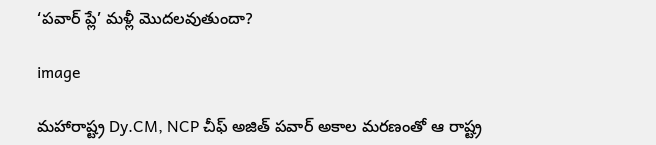‘పవార్ ప్లే’ మళ్లీ మొదలవుతుందా?

image

మహారాష్ట్ర Dy.CM, NCP చీఫ్ అజిత్ పవార్ అకాల మరణంతో ఆ రాష్ట్ర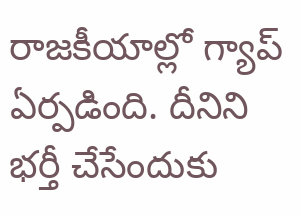రాజకీయాల్లో గ్యాప్ ఏర్పడింది. దీనిని భర్తీ చేసేందుకు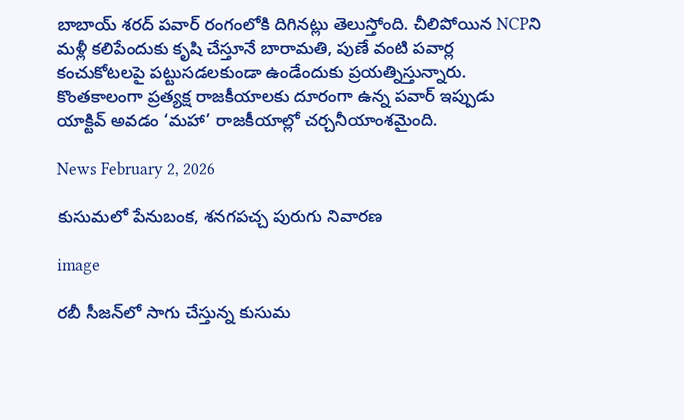బాబాయ్ శరద్ పవార్ రంగంలోకి దిగినట్లు తెలుస్తోంది. చీలిపోయిన NCPని మళ్లీ కలిపేందుకు కృషి చేస్తూనే బారామతి, పుణే వంటి పవార్ల కంచుకోటలపై పట్టుసడలకుండా ఉండేందుకు ప్రయత్నిస్తున్నారు. కొంతకాలంగా ప్రత్యక్ష రాజకీయాలకు దూరంగా ఉన్న పవార్ ఇప్పుడు యాక్టివ్ అవడం ‘మహా’ రాజకీయాల్లో చర్చనీయాంశమైంది.

News February 2, 2026

కుసుమలో పేనుబంక, శనగపచ్చ పురుగు నివారణ

image

రబీ సీజన్‌లో సాగు చేస్తున్న కుసుమ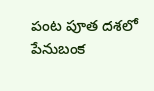పంట పూత దశలో పేనుబంక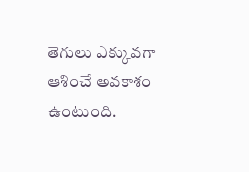తెగులు ఎక్కువగా ఆశించే అవకాశం ఉంటుంది.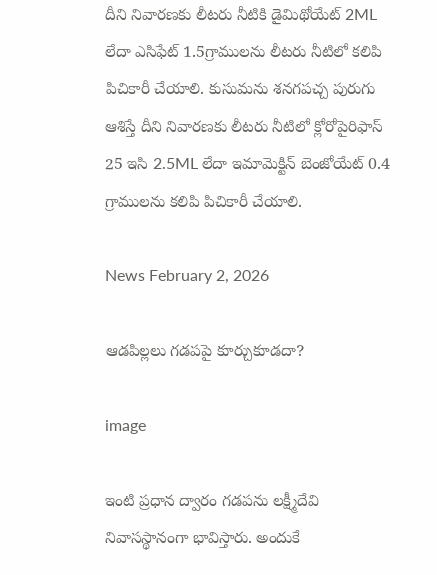దీని నివారణకు లీటరు నీటికి డైమిథోయేట్ 2ML లేదా ఎసిఫేట్ 1.5గ్రాములను లీటరు నీటిలో కలిపి పిచికారీ చేయాలి. కుసుమను శనగపచ్చ పురుగు ఆశిస్తే దీని నివారణకు లీటరు నీటిలో క్లోరోపైరిఫాస్ 25 ఇసి 2.5ML లేదా ఇమామెక్టిన్ బెంజోయేట్ 0.4 గ్రాములను కలిపి పిచికారీ చేయాలి.

News February 2, 2026

ఆడపిల్లలు గడపపై కూర్చుకూడదా?

image

ఇంటి ప్రధాన ద్వారం గడపను లక్ష్మీదేవి నివాసస్థానంగా భావిస్తారు. అందుకే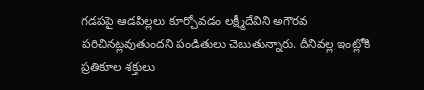గడపపై ఆడపిల్లలు కూర్చోవడం లక్ష్మీదేవిని అగౌరవ పరిచినట్లవుతుందని పండితులు చెబుతున్నారు. దీనివల్ల ఇంట్లోకి ప్రతికూల శక్తులు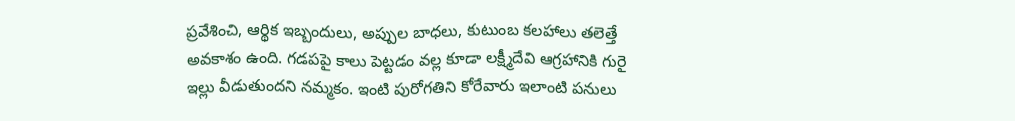ప్రవేశించి, ఆర్థిక ఇబ్బందులు, అప్పుల బాధలు, కుటుంబ కలహాలు తలెత్తే అవకాశం ఉంది. గడపపై కాలు పెట్టడం వల్ల కూడా లక్ష్మీదేవి ఆగ్రహానికి గురై ఇల్లు వీడుతుందని నమ్మకం. ఇంటి పురోగతిని కోరేవారు ఇలాంటి పనులు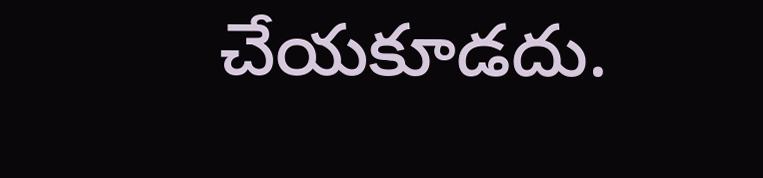చేయకూడదు.